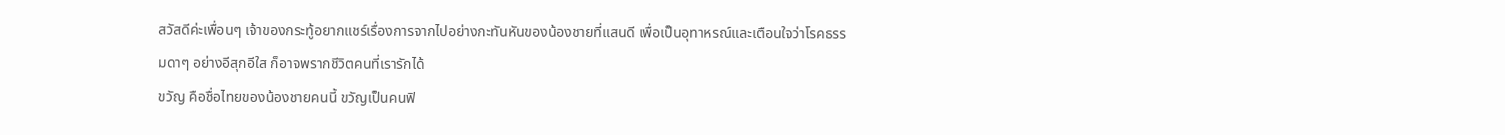สวัสดีค่ะเพื่อนๆ เจ้าของกระทู้อยากแชร์เรื่องการจากไปอย่างกะทันหันของน้องชายที่แสนดี เพื่อเป็นอุทาหรณ์และเตือนใจว่าโรคธรรมดาๆ อย่างอีสุกอีใส ก็อาจพรากชีวิตคนที่เรารักได้
ขวัญ คือชื่อไทยของน้องชายคนนี้ ขวัญเป็นคนฟิ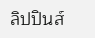ลิปปินส์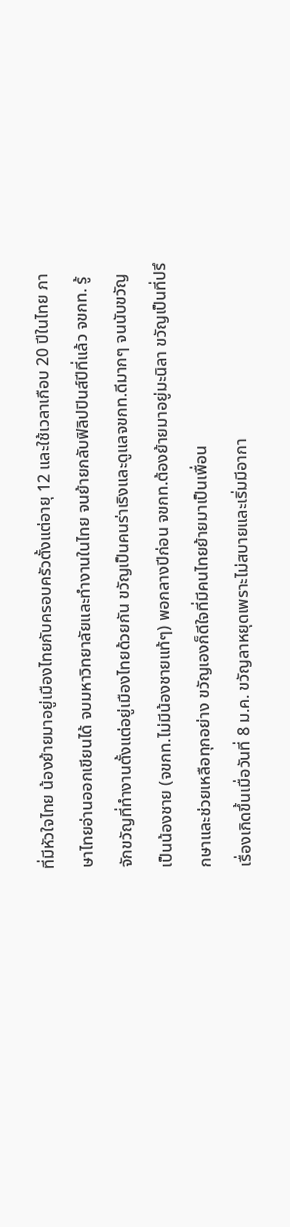ที่มีหัวใจไทย น้องย้ายมาอยู่เมืองไทยกับครอบครัวตั้งแต่อายุ 12 และใช้เวลาเกือบ 20 ปีในไทย ภาษาไทยอ่านออกเขียนได้ จบมหาวิทยาลัยและทำงานในไทย จนย้ายกลับฟิลิปปินส์ปีที่แล้ว จขกท. รู้จักขวัญที่ทำงานตั้งแต่อยู่เมืองไทยด้วยกัน ขวัญเป็นคนร่าเริงและดูแลจขกท.ดีมากๆ จนนับขวัญเป็นน้องชาย (จขกท.ไม่มีน้องชายแท้ๆ) พอกลางปีก่อน จขกท.ต้องย้ายมาอยู่มะนิลา ขวัญเป็นที่ปรึกษาและช่วยเหลือทุกอย่าง ขวัญเองก็ดีใจที่มีคนไทยย้ายมาเป็นเพื่อน
เรื่องเกิดขึ้นเมื่อวันที่ 8 ม.ค. ขวัญลาหยุดเพราะไม่สบายและเริ่มมีอากา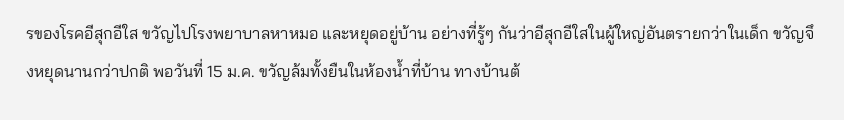รของโรคอีสุกอีใส ขวัญไปโรงพยาบาลหาหมอ และหยุดอยู่บ้าน อย่างที่รู้ๆ กันว่าอีสุกอีใสในผู้ใหญ่อันตรายกว่าในเด็ก ขวัญจึงหยุดนานกว่าปกติ พอวันที่ 15 ม.ค. ขวัญล้มทั้งยืนในห้องน้ำที่บ้าน ทางบ้านต้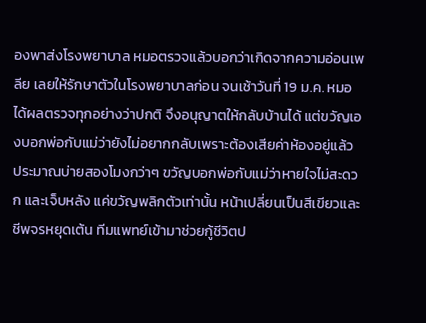องพาส่งโรงพยาบาล หมอตรวจแล้วบอกว่าเกิดจากความอ่อนเพลีย เลยให้รักษาตัวในโรงพยาบาลก่อน จนเช้าวันที่ 19 ม.ค. หมอได้ผลตรวจทุกอย่างว่าปกติ จึงอนุญาตให้กลับบ้านได้ แต่ขวัญเองบอกพ่อกับแม่ว่ายังไม่อยากกลับเพราะต้องเสียค่าห้องอยู่แล้ว ประมาณบ่ายสองโมงกว่าๆ ขวัญบอกพ่อกับแม่ว่าหายใจไม่สะดวก และเจ็บหลัง แค่ขวัญพลิกตัวเท่านั้น หน้าเปลี่ยนเป็นสีเขียวและชีพจรหยุดเต้น ทีมแพทย์เข้ามาช่วยกู้ชีวิตป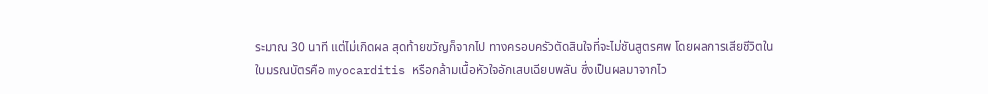ระมาณ 30 นาที แต่ไม่เกิดผล สุดท้ายขวัญก็จากไป ทางครอบครัวตัดสินใจที่จะไม่ชันสูตรศพ โดยผลการเสียชีวิตในใบมรณบัตรคือ myocarditis หรือกล้ามเนื้อหัวใจอักเสบเฉียบพลัน ซึ่งเป็นผลมาจากไว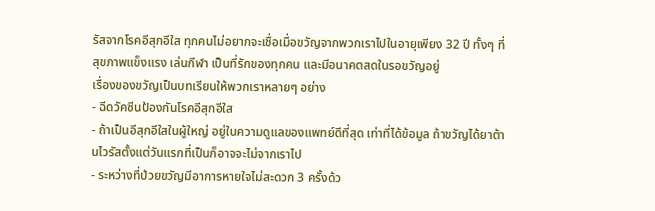รัสจากโรคอีสุกอีใส ทุกคนไม่อยากจะเชื่อเมื่อขวัญจากพวกเราไปในอายุเพียง 32 ปี ทั้งๆ ที่สุขภาพแข็งแรง เล่นกีฬา เป็นที่รักของทุกคน และมีอนาคตสดในรอขวัญอยู่
เรื่องของขวัญเป็นบทเรียนให้พวกเราหลายๆ อย่าง
- ฉีดวัคซีนป้องกันโรคอีสุกอีใส
- ถ้าเป็นอีสุกอีใสในผู้ใหญ่ อยู่ในความดูแลของแพทย์ดีที่สุด เท่าที่ได้ข้อมูล ถ้าขวัญได้ยาต้านไวรัสตั้งแต่วันแรกที่เป็นก็อาจจะไม่จากเราไป
- ระหว่างที่ป่วยขวัญมีอาการหายใจไม่สะดวก 3 ครั้งด้ว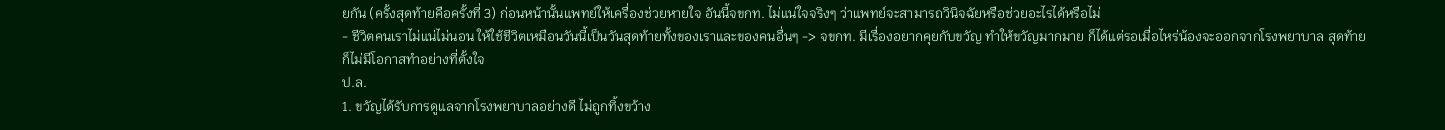ยกัน (ครั้งสุดท้ายคือครั้งที่ 3) ก่อนหน้านั้นแพทย์ให้เครื่องช่วยหายใจ อันนี้จขกท. ไม่แน่ใจจริงๆ ว่าแพทย์จะสามารถวินิจฉัยหรือช่วยอะไรได้หรือไม่
- ชีวิตคนเราไม่แน่ไม่นอน ให้ใช้ชีวิตเหมือนวันนี้เป็นวันสุดท้ายทั้งของเราและของคนอื่นๆ -> จขกท. มีเรื่องอยากคุยกับขวัญ ทำให้ขวัญมากมาย ก็ได้แต่รอเมื่อไหร่น้องจะออกจากโรงพยาบาล สุดท้ายก็ไม่มีโอกาสทำอย่างที่ตั้งใจ
ป.ล.
1. ขวัญได้รับการดูแลจากโรงพยาบาลอย่างดี ไม่ถูกทิ้งขว้าง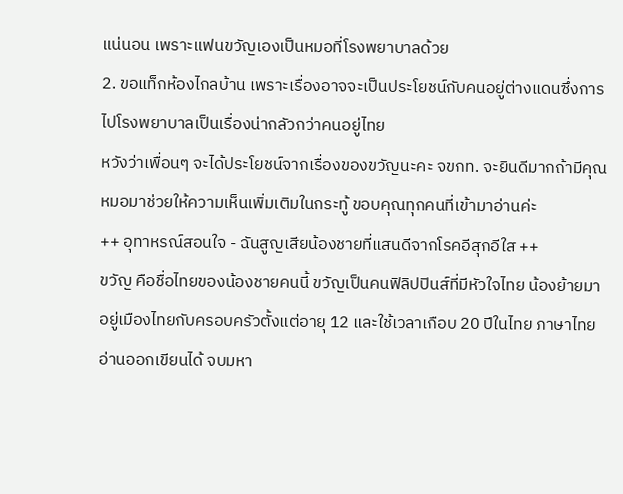แน่นอน เพราะแฟนขวัญเองเป็นหมอที่โรงพยาบาลด้วย
2. ขอแท็กห้องไกลบ้าน เพราะเรื่องอาจจะเป็นประโยชน์กับคนอยู่ต่างแดนซึ่งการไปโรงพยาบาลเป็นเรื่องน่ากลัวกว่าคนอยู่ไทย
หวังว่าเพื่อนๆ จะได้ประโยชน์จากเรื่องของขวัญนะคะ จขกท. จะยินดีมากถ้ามีคุณหมอมาช่วยให้ความเห็นเพิ่มเติมในกระทู้ ขอบคุณทุกคนที่เข้ามาอ่านค่ะ
++ อุทาหรณ์สอนใจ - ฉันสูญเสียน้องชายที่แสนดีจากโรคอีสุกอีใส ++
ขวัญ คือชื่อไทยของน้องชายคนนี้ ขวัญเป็นคนฟิลิปปินส์ที่มีหัวใจไทย น้องย้ายมาอยู่เมืองไทยกับครอบครัวตั้งแต่อายุ 12 และใช้เวลาเกือบ 20 ปีในไทย ภาษาไทยอ่านออกเขียนได้ จบมหา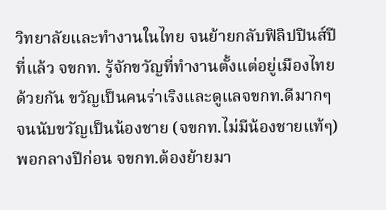วิทยาลัยและทำงานในไทย จนย้ายกลับฟิลิปปินส์ปีที่แล้ว จขกท. รู้จักขวัญที่ทำงานตั้งแต่อยู่เมืองไทยด้วยกัน ขวัญเป็นคนร่าเริงและดูแลจขกท.ดีมากๆ จนนับขวัญเป็นน้องชาย (จขกท.ไม่มีน้องชายแท้ๆ) พอกลางปีก่อน จขกท.ต้องย้ายมา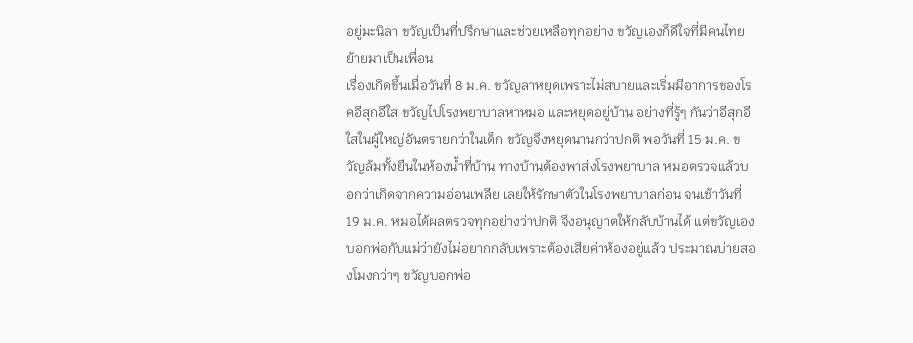อยู่มะนิลา ขวัญเป็นที่ปรึกษาและช่วยเหลือทุกอย่าง ขวัญเองก็ดีใจที่มีคนไทยย้ายมาเป็นเพื่อน
เรื่องเกิดขึ้นเมื่อวันที่ 8 ม.ค. ขวัญลาหยุดเพราะไม่สบายและเริ่มมีอาการของโรคอีสุกอีใส ขวัญไปโรงพยาบาลหาหมอ และหยุดอยู่บ้าน อย่างที่รู้ๆ กันว่าอีสุกอีใสในผู้ใหญ่อันตรายกว่าในเด็ก ขวัญจึงหยุดนานกว่าปกติ พอวันที่ 15 ม.ค. ขวัญล้มทั้งยืนในห้องน้ำที่บ้าน ทางบ้านต้องพาส่งโรงพยาบาล หมอตรวจแล้วบอกว่าเกิดจากความอ่อนเพลีย เลยให้รักษาตัวในโรงพยาบาลก่อน จนเช้าวันที่ 19 ม.ค. หมอได้ผลตรวจทุกอย่างว่าปกติ จึงอนุญาตให้กลับบ้านได้ แต่ขวัญเองบอกพ่อกับแม่ว่ายังไม่อยากกลับเพราะต้องเสียค่าห้องอยู่แล้ว ประมาณบ่ายสองโมงกว่าๆ ขวัญบอกพ่อ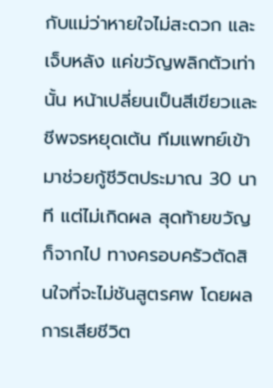กับแม่ว่าหายใจไม่สะดวก และเจ็บหลัง แค่ขวัญพลิกตัวเท่านั้น หน้าเปลี่ยนเป็นสีเขียวและชีพจรหยุดเต้น ทีมแพทย์เข้ามาช่วยกู้ชีวิตประมาณ 30 นาที แต่ไม่เกิดผล สุดท้ายขวัญก็จากไป ทางครอบครัวตัดสินใจที่จะไม่ชันสูตรศพ โดยผลการเสียชีวิต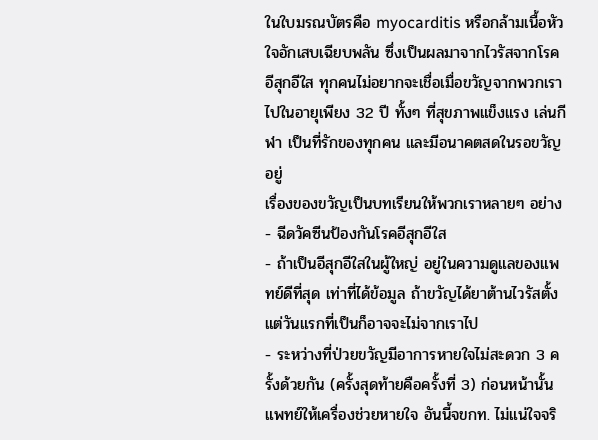ในใบมรณบัตรคือ myocarditis หรือกล้ามเนื้อหัวใจอักเสบเฉียบพลัน ซึ่งเป็นผลมาจากไวรัสจากโรคอีสุกอีใส ทุกคนไม่อยากจะเชื่อเมื่อขวัญจากพวกเราไปในอายุเพียง 32 ปี ทั้งๆ ที่สุขภาพแข็งแรง เล่นกีฬา เป็นที่รักของทุกคน และมีอนาคตสดในรอขวัญอยู่
เรื่องของขวัญเป็นบทเรียนให้พวกเราหลายๆ อย่าง
- ฉีดวัคซีนป้องกันโรคอีสุกอีใส
- ถ้าเป็นอีสุกอีใสในผู้ใหญ่ อยู่ในความดูแลของแพทย์ดีที่สุด เท่าที่ได้ข้อมูล ถ้าขวัญได้ยาต้านไวรัสตั้งแต่วันแรกที่เป็นก็อาจจะไม่จากเราไป
- ระหว่างที่ป่วยขวัญมีอาการหายใจไม่สะดวก 3 ครั้งด้วยกัน (ครั้งสุดท้ายคือครั้งที่ 3) ก่อนหน้านั้นแพทย์ให้เครื่องช่วยหายใจ อันนี้จขกท. ไม่แน่ใจจริ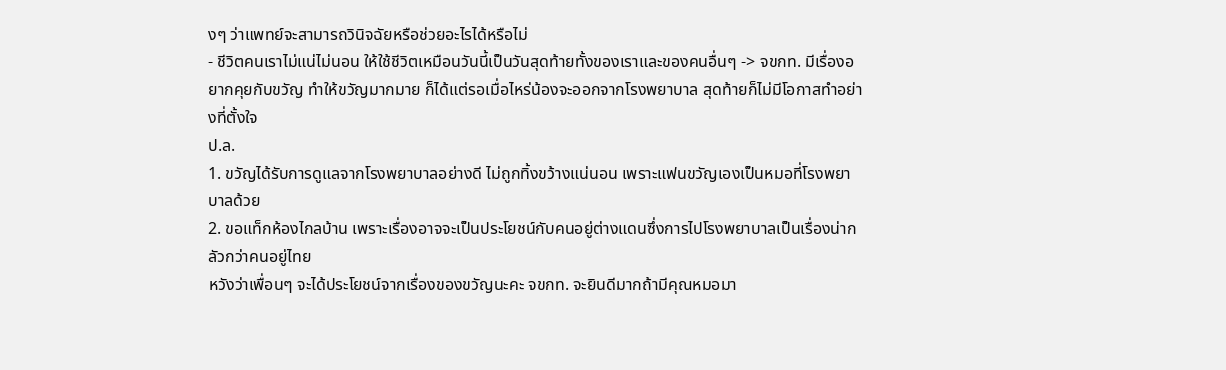งๆ ว่าแพทย์จะสามารถวินิจฉัยหรือช่วยอะไรได้หรือไม่
- ชีวิตคนเราไม่แน่ไม่นอน ให้ใช้ชีวิตเหมือนวันนี้เป็นวันสุดท้ายทั้งของเราและของคนอื่นๆ -> จขกท. มีเรื่องอยากคุยกับขวัญ ทำให้ขวัญมากมาย ก็ได้แต่รอเมื่อไหร่น้องจะออกจากโรงพยาบาล สุดท้ายก็ไม่มีโอกาสทำอย่างที่ตั้งใจ
ป.ล.
1. ขวัญได้รับการดูแลจากโรงพยาบาลอย่างดี ไม่ถูกทิ้งขว้างแน่นอน เพราะแฟนขวัญเองเป็นหมอที่โรงพยาบาลด้วย
2. ขอแท็กห้องไกลบ้าน เพราะเรื่องอาจจะเป็นประโยชน์กับคนอยู่ต่างแดนซึ่งการไปโรงพยาบาลเป็นเรื่องน่ากลัวกว่าคนอยู่ไทย
หวังว่าเพื่อนๆ จะได้ประโยชน์จากเรื่องของขวัญนะคะ จขกท. จะยินดีมากถ้ามีคุณหมอมา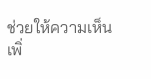ช่วยให้ความเห็นเพิ่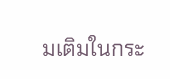มเติมในกระ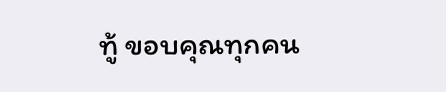ทู้ ขอบคุณทุกคน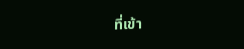ที่เข้า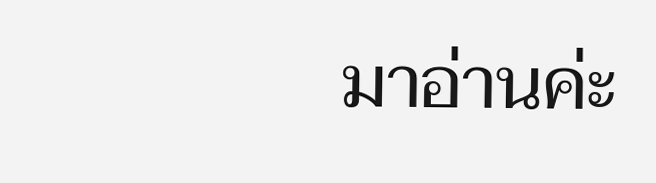มาอ่านค่ะ